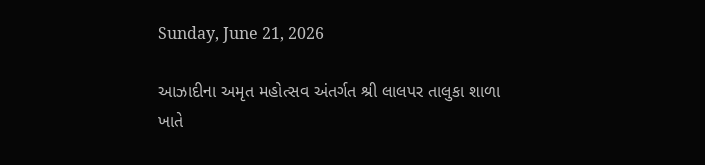Sunday, June 21, 2026

આઝાદીના અમૃત મહોત્સવ અંતર્ગત શ્રી લાલપર તાલુકા શાળા ખાતે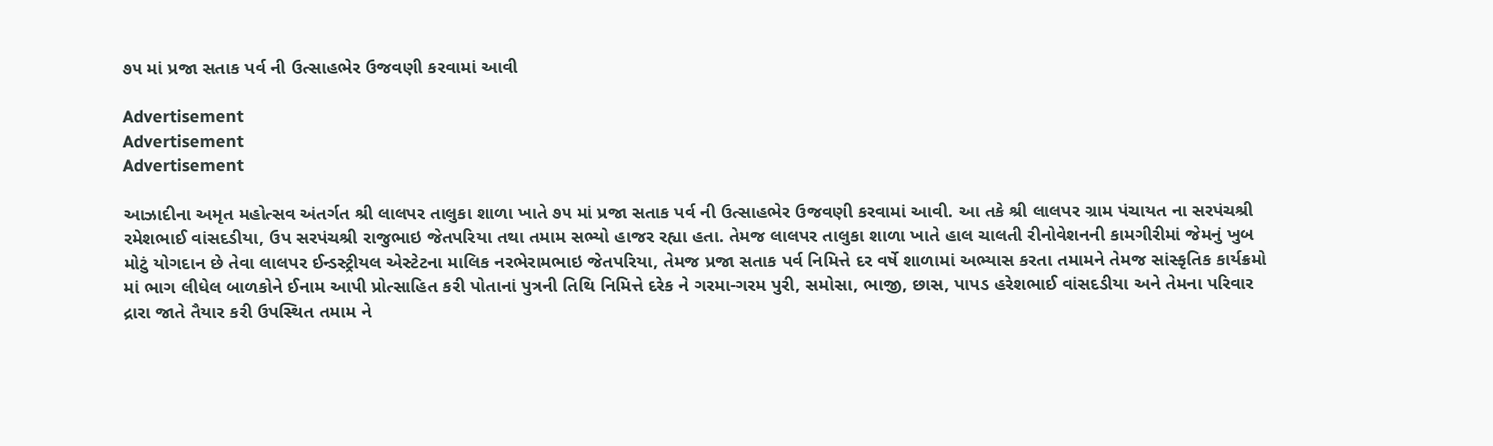૭૫ માં પ્રજા સતાક પર્વ ની ઉત્સાહભેર ઉજવણી કરવામાં આવી

Advertisement
Advertisement
Advertisement

આઝાદીના અમૃત મહોત્સવ અંતર્ગત શ્રી લાલપર તાલુકા શાળા ખાતે ૭૫ માં પ્રજા સતાક પર્વ ની ઉત્સાહભેર ઉજવણી કરવામાં આવી. આ તકે શ્રી લાલપર ગ્રામ પંચાયત ના સરપંચશ્રી રમેશભાઈ વાંસદડીયા, ઉપ સરપંચશ્રી રાજુભાઇ જેતપરિયા તથા તમામ સભ્યો હાજર રહ્યા હતા. તેમજ લાલપર તાલુકા શાળા ખાતે હાલ ચાલતી રીનોવેશનની કામગીરીમાં જેમનું ખુબ મોટું યોગદાન છે તેવા લાલપર ઈન્ડસ્ટ્રીયલ એસ્ટેટના માલિક નરભેરામભાઇ જેતપરિયા, તેમજ પ્રજા સતાક પર્વ નિમિત્તે દર વર્ષે શાળામાં અભ્યાસ કરતા તમામને તેમજ સાંસ્કૃતિક કાર્યક્રમો માં ભાગ લીધેલ બાળકોને ઈનામ આપી પ્રોત્સાહિત કરી પોતાનાં પુત્રની તિથિ નિમિત્તે દરેક ને ગરમા-ગરમ પુરી, સમોસા, ભાજી, છાસ, પાપડ હરેશભાઈ વાંસદડીયા અને તેમના પરિવાર દ્રારા જાતે તૈયાર કરી ઉપસ્થિત તમામ ને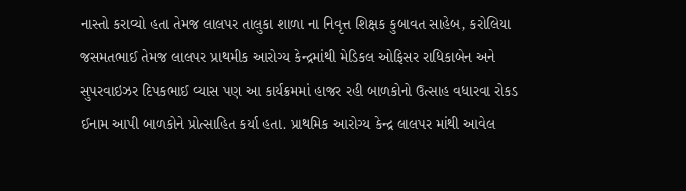નાસ્તો કરાવ્યો હતા તેમજ લાલપર તાલુકા શાળા ના નિવૃત્ત શિક્ષક કુબાવત સાહેબ, કરોલિયા જસમતભાઈ તેમજ લાલપર પ્રાથમીક આરોગ્ય કેન્દ્રમાંથી મેડિકલ ઓફિસર રાધિકાબેન અને સુપરવાઇઝર દિપકભાઈ વ્યાસ પણ આ કાર્યક્રમમાં હાજર રહી બાળકોનો ઉત્સાહ વધારવા રોકડ ઈનામ આપી બાળકોને પ્રોત્સાહિત કર્યા હતા. પ્રાથમિક આરોગ્ય કેન્દ્ર લાલપર માંથી આવેલ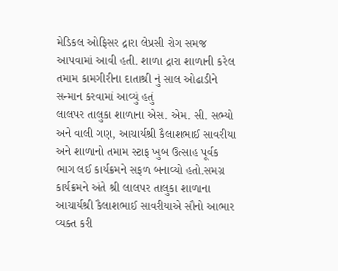મેડિકલ ઓફિસર દ્રારા લેપ્રસી રોગ સમજ આપવામાં આવી હતી. શાળા દ્રારા શાળાની કરેલ તમામ કામગીરીના દાતાશ્રી નું સાલ ઓઢાડીને સન્માન કરવામાં આવ્યું હતું
લાલપર તાલુકા શાળાના એસ. એમ. સી. સભ્યો અને વાલી ગણ, આચાર્યશ્રી કૈલાશભાઈ સાવરીયા અને શાળાનો તમામ સ્ટાફ ખુબ ઉત્સાહ પૂર્વક ભાગ લઈ કાર્યક્રમને સફળ બનાવ્યો હતો.સમગ્ર કાર્યક્રમને અંતે શ્રી લાલપર તાલુકા શાળાના આચાર્યશ્રી કૈલાશભાઈ સાવરીયાએ સૌનો આભાર વ્યક્ત કરી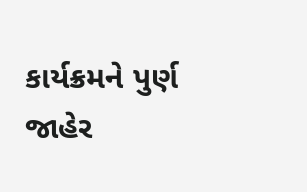કાર્યક્રમને પુર્ણ જાહેર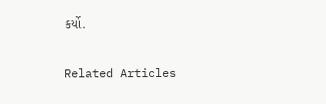કર્યો.

Related Articles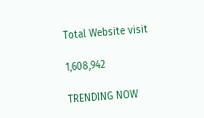Total Website visit

1,608,942

TRENDING NOW